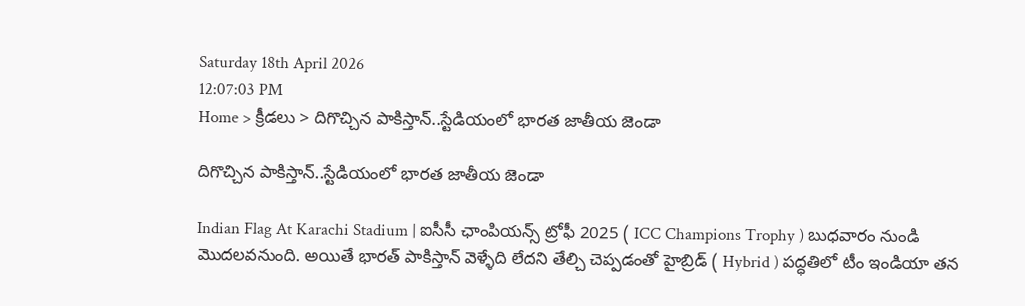Saturday 18th April 2026
12:07:03 PM
Home > క్రీడలు > దిగొచ్చిన పాకిస్తాన్..స్టేడియంలో భారత జాతీయ జెండా

దిగొచ్చిన పాకిస్తాన్..స్టేడియంలో భారత జాతీయ జెండా

Indian Flag At Karachi Stadium | ఐసీసీ ఛాంపియన్స్ ట్రోఫీ 2025 ( ICC Champions Trophy ) బుధవారం నుండి మొదలవనుంది. అయితే భారత్ పాకిస్తాన్ వెళ్ళేది లేదని తేల్చి చెప్పడంతో హైబ్రిడ్ ( Hybrid ) పద్ధతిలో టీం ఇండియా తన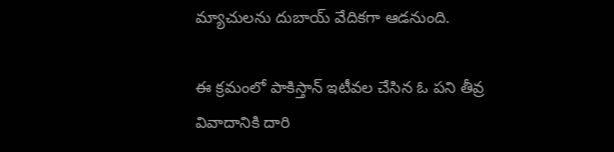మ్యాచులను దుబాయ్ వేదికగా ఆడనుంది.

ఈ క్రమంలో పాకిస్తాన్ ఇటీవల చేసిన ఓ పని తీవ్ర వివాదానికి దారి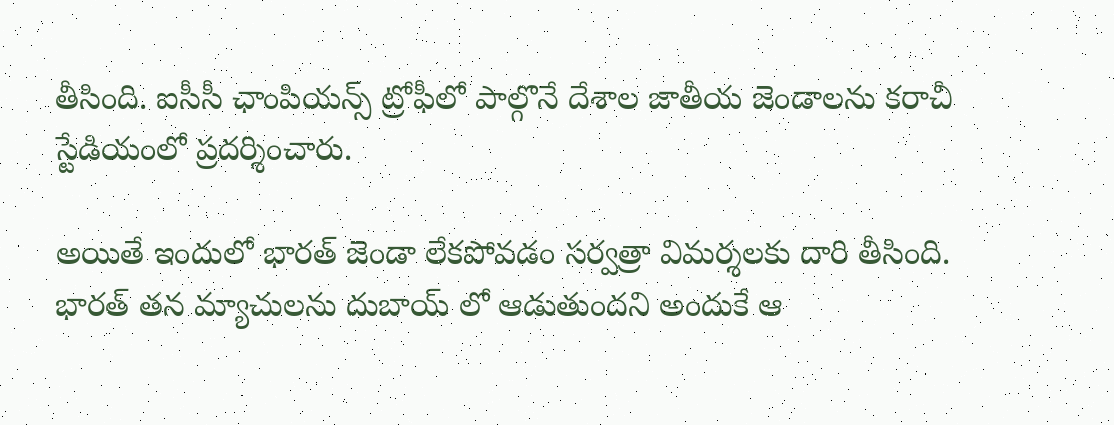తీసింది. ఐసీసీ ఛాంపియన్స్ ట్రోఫీలో పాల్గొనే దేశాల జాతీయ జెండాలను కరాచీ స్టేడియంలో ప్రదర్శించారు.

అయితే ఇందులో భారత్ జెండా లేకపోవడం సర్వత్రా విమర్శలకు దారి తీసింది. భారత్ తన మ్యాచులను దుబాయ్ లో ఆడుతుందని అందుకే ఆ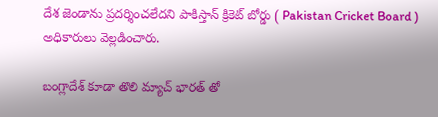దేశ జెండాను ప్రదర్శించలేదని పాకిస్తాన్ క్రికెట్ బోర్డు ( Pakistan Cricket Board ) అధికారులు వెల్లడించారు.

బంగ్లాదేశ్ కూడా తొలి మ్యాచ్ భారత్ తో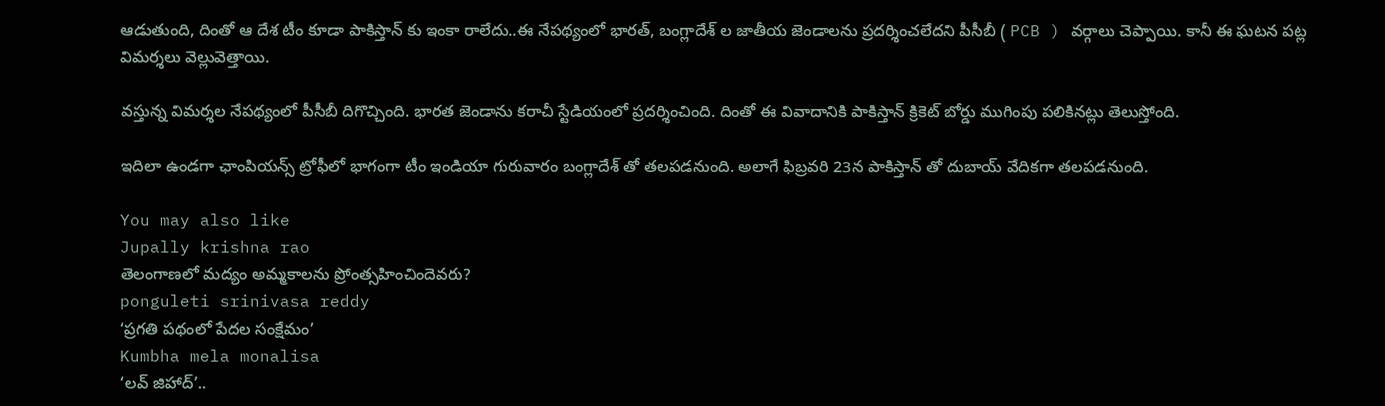ఆడుతుంది, దింతో ఆ దేశ టీం కూడా పాకిస్తాన్ కు ఇంకా రాలేదు..ఈ నేపథ్యంలో భారత్, బంగ్లాదేశ్ ల జాతీయ జెండాలను ప్రదర్శించలేదని పీసీబీ ( PCB ) వర్గాలు చెప్పాయి. కానీ ఈ ఘటన పట్ల విమర్శలు వెల్లువెత్తాయి.

వస్తున్న విమర్శల నేపథ్యంలో పీసీబీ దిగొచ్చింది. భారత జెండాను కరాచీ స్టేడియంలో ప్రదర్శించింది. దింతో ఈ వివాదానికి పాకిస్తాన్ క్రికెట్ బోర్డు ముగింపు పలికినట్లు తెలుస్తోంది.

ఇదిలా ఉండగా ఛాంపియన్స్ ట్రోఫీలో భాగంగా టీం ఇండియా గురువారం బంగ్లాదేశ్ తో తలపడనుంది. అలాగే ఫిబ్రవరి 23న పాకిస్తాన్ తో దుబాయ్ వేదికగా తలపడనుంది.

You may also like
Jupally krishna rao
తెలంగాణలో మ‌ద్యం అమ్మ‌కాల‌ను ప్రోంత్స‌హించిందెవ‌రు?
ponguleti srinivasa reddy
‘ప్రగతి పథంలో పేదల సంక్షేమం’
Kumbha mela monalisa
‘లవ్ జిహాద్’..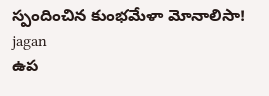స్పందించిన కుంభమేళా మోనాలిసా!
jagan
ఉప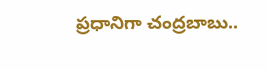ప్రధానిగా చంద్రబాబు..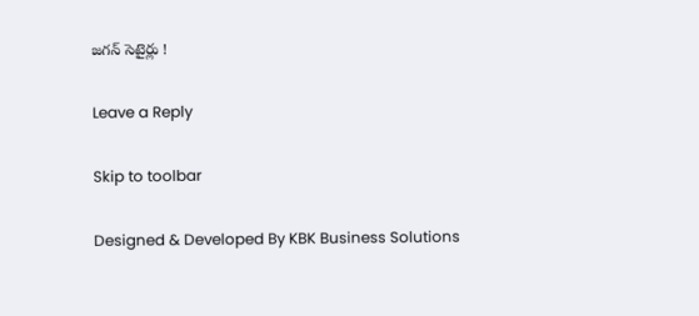జగన్ సెటైర్లు !

Leave a Reply

Skip to toolbar

Designed & Developed By KBK Business Solutions